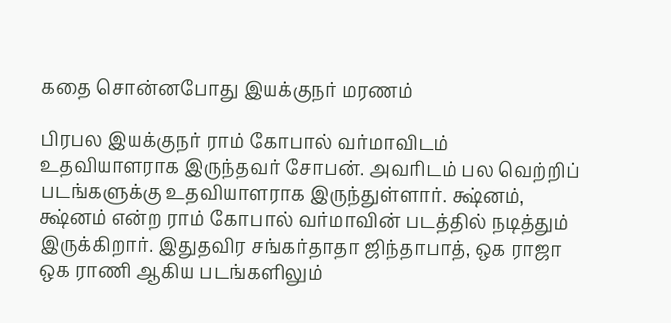கதை சொன்னபோது இயக்குநர் மரணம்

பிரபல இயக்குநர் ராம் கோபால் வர்மாவிடம் உதவியாளராக இருந்தவர் சோபன். அவரிடம் பல வெற்றிப் படங்களுக்கு உதவியாளராக இருந்துள்ளார். க்ஷ்னம், க்ஷ்னம் என்ற ராம் கோபால் வர்மாவின் படத்தில் நடித்தும் இருக்கிறார். இதுதவிர சங்கர்தாதா ஜிந்தாபாத், ஒக ராஜா ஒக ராணி ஆகிய படங்களிலும்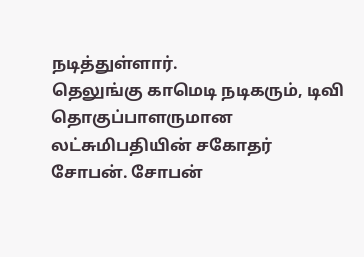நடித்துள்ளார்.
தெலுங்கு காமெடி நடிகரும், டிவி தொகுப்பாளருமான லட்சுமிபதியின் சகோதர் சோபன். சோபன்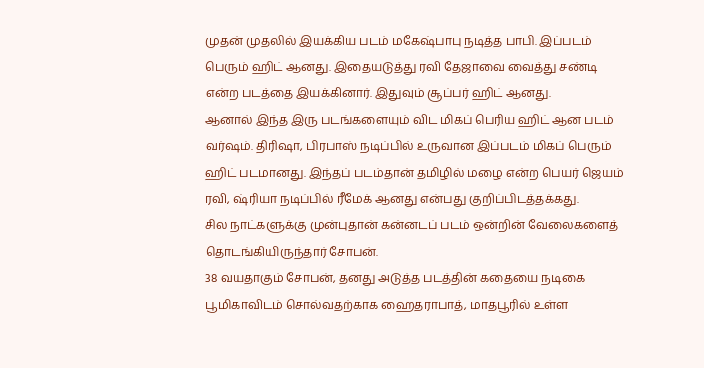முதன் முதலில் இயக்கிய படம் மகேஷ்பாபு நடித்த பாபி. இப்படம் பெரும் ஹிட் ஆனது. இதையடுத்து ரவி தேஜாவை வைத்து சண்டி என்ற படத்தை இயக்கினார். இதுவும் சூப்பர் ஹிட் ஆனது.
ஆனால் இந்த இரு படங்களையும் விட மிகப் பெரிய ஹிட் ஆன படம் வர்ஷம். திரிஷா, பிரபாஸ் நடிப்பில் உருவான இப்படம் மிகப் பெரும் ஹிட் படமானது. இந்தப் படம்தான் தமிழில் மழை என்ற பெயர் ஜெயம் ரவி, ஷ்ரியா நடிப்பில் ரீமேக் ஆனது என்பது குறிப்பிடத்தக்கது.
சில நாட்களுக்கு முன்புதான் கன்னடப் படம் ஒன்றின் வேலைகளைத் தொடங்கியிருந்தார் சோபன்.
38 வயதாகும் சோபன், தனது அடுத்த படத்தின் கதையை நடிகை பூமிகாவிடம் சொல்வதற்காக ஹைதராபாத், மாதபூரில் உள்ள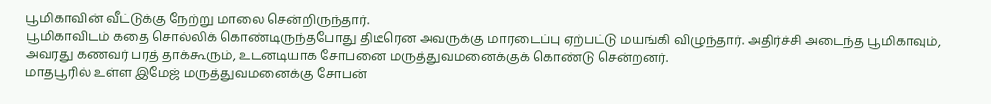பூமிகாவின் வீட்டுக்கு நேற்று மாலை சென்றிருந்தார்.
பூமிகாவிடம் கதை சொல்லிக் கொண்டிருந்தபோது திடீரென அவருக்கு மாரடைப்பு ஏற்பட்டு மயங்கி விழுந்தார். அதிர்ச்சி அடைந்த பூமிகாவும், அவரது கணவர் பரத் தாக்கூரும், உடனடியாக சோபனை மருத்துவமனைக்குக் கொண்டு சென்றனர்.
மாதபூரில் உள்ள இமேஜ் மருத்துவமனைக்கு சோபன்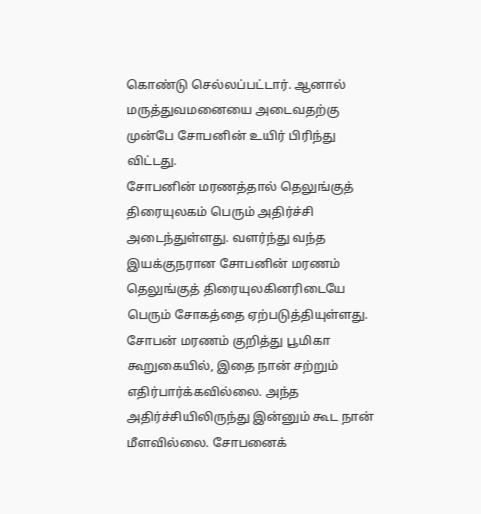கொண்டு செல்லப்பட்டார். ஆனால் மருத்துவமனையை அடைவதற்கு முன்பே சோபனின் உயிர் பிரிந்து விட்டது.
சோபனின் மரணத்தால் தெலுங்குத் திரையுலகம் பெரும் அதிர்ச்சி அடைந்துள்ளது. வளர்ந்து வந்த இயக்குநரான சோபனின் மரணம் தெலுங்குத் திரையுலகினரிடையே பெரும் சோகத்தை ஏற்படுத்தியுள்ளது.
சோபன் மரணம் குறித்து பூமிகா கூறுகையில், இதை நான் சற்றும் எதிர்பார்க்கவில்லை. அந்த அதிர்ச்சியிலிருந்து இன்னும் கூட நான் மீளவில்லை. சோபனைக்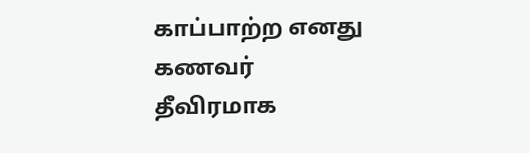காப்பாற்ற எனது கணவர் தீவிரமாக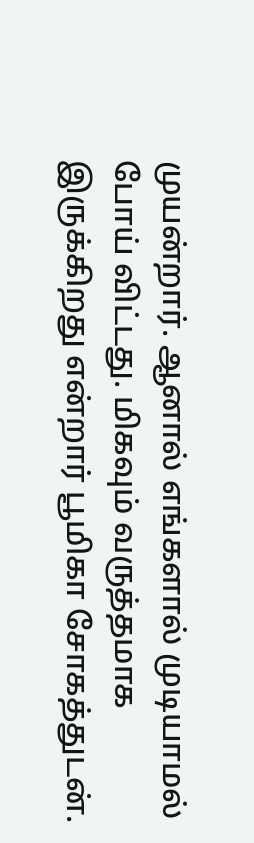முயன்றார். ஆனால் எங்களால் முடியாமல் போய் விட்டது. மிகவும் வருத்தமாக இருக்கிறது என்றார் பூமிகா சோகத்துடன்.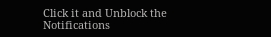Click it and Unblock the Notifications